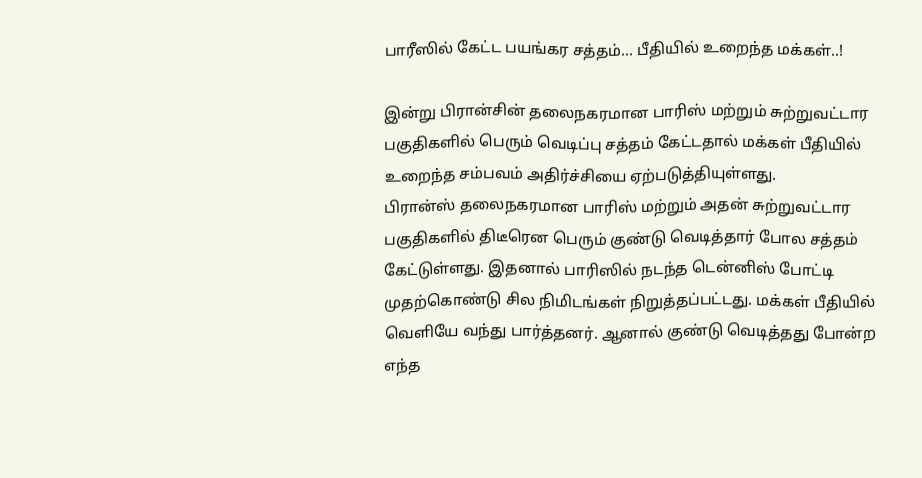பாரீஸில் கேட்ட பயங்கர சத்தம்… பீதியில் உறைந்த மக்கள்..!

இன்று பிரான்சின் தலைநகரமான பாரிஸ் மற்றும் சுற்றுவட்டார பகுதிகளில் பெரும் வெடிப்பு சத்தம் கேட்டதால் மக்கள் பீதியில் உறைந்த சம்பவம் அதிர்ச்சியை ஏற்படுத்தியுள்ளது.
பிரான்ஸ் தலைநகரமான பாரிஸ் மற்றும் அதன் சுற்றுவட்டார பகுதிகளில் திடீரென பெரும் குண்டு வெடித்தார் போல சத்தம் கேட்டுள்ளது. இதனால் பாரிஸில் நடந்த டென்னிஸ் போட்டி முதற்கொண்டு சில நிமிடங்கள் நிறுத்தப்பட்டது. மக்கள் பீதியில் வெளியே வந்து பார்த்தனர். ஆனால் குண்டு வெடித்தது போன்ற எந்த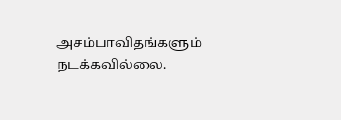அசம்பாவிதங்களும் நடக்கவில்லை.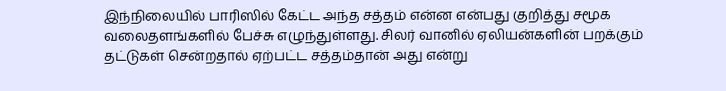இந்நிலையில் பாரிஸில் கேட்ட அந்த சத்தம் என்ன என்பது குறித்து சமூக வலைதளங்களில் பேச்சு எழுந்துள்ளது. சிலர் வானில் ஏலியன்களின் பறக்கும் தட்டுகள் சென்றதால் ஏற்பட்ட சத்தம்தான் அது என்று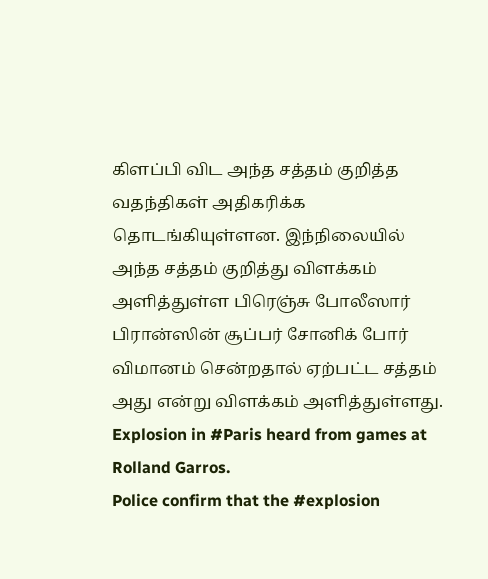கிளப்பி விட அந்த சத்தம் குறித்த வதந்திகள் அதிகரிக்க தொடங்கியுள்ளன. இந்நிலையில் அந்த சத்தம் குறித்து விளக்கம் அளித்துள்ள பிரெஞ்சு போலீஸார் பிரான்ஸின் சூப்பர் சோனிக் போர் விமானம் சென்றதால் ஏற்பட்ட சத்தம் அது என்று விளக்கம் அளித்துள்ளது.
Explosion in #Paris heard from games at Rolland Garros.
Police confirm that the #explosion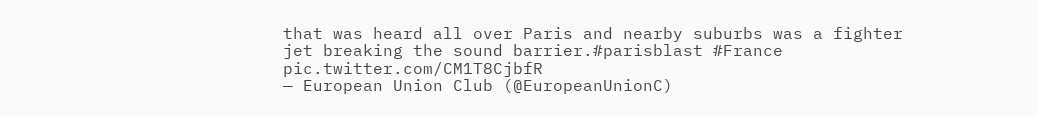that was heard all over Paris and nearby suburbs was a fighter jet breaking the sound barrier.#parisblast #France pic.twitter.com/CM1T8CjbfR
— European Union Club (@EuropeanUnionC)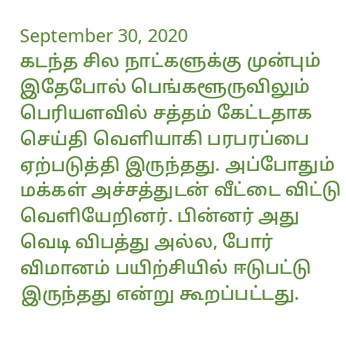September 30, 2020
கடந்த சில நாட்களுக்கு முன்பும் இதேபோல் பெங்களூருவிலும் பெரியளவில் சத்தம் கேட்டதாக செய்தி வெளியாகி பரபரப்பை ஏற்படுத்தி இருந்தது. அப்போதும் மக்கள் அச்சத்துடன் வீட்டை விட்டு வெளியேறினர். பின்னர் அது வெடி விபத்து அல்ல, போர் விமானம் பயிற்சியில் ஈடுபட்டு இருந்தது என்று கூறப்பட்டது.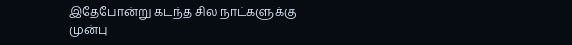இதேபோன்று கடந்த சில நாட்களுக்கு முன்பு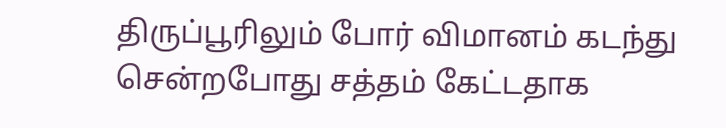திருப்பூரிலும் போர் விமானம் கடந்து சென்றபோது சத்தம் கேட்டதாக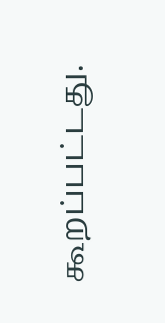கூறப்பட்டது.